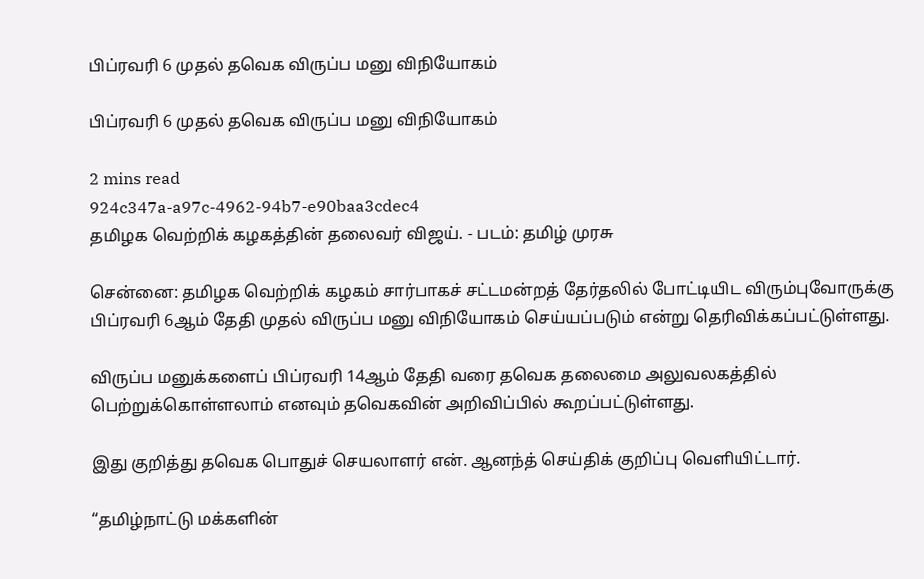பிப்ரவரி 6 முதல் தவெக விருப்ப மனு விநியோகம்

பிப்ரவரி 6 முதல் தவெக விருப்ப மனு விநியோகம்

2 mins read
924c347a-a97c-4962-94b7-e90baa3cdec4
தமிழக வெற்றிக் கழகத்தின் தலைவர் விஜய். - படம்: தமிழ் முரசு

சென்னை: தமிழக வெற்றிக் கழகம் சார்பாகச் சட்டமன்றத் தேர்தலில் போட்டியிட விரும்புவோருக்கு பிப்ரவரி 6ஆம் தேதி முதல் விருப்ப மனு விநியோகம் செய்யப்படும் என்று தெரிவிக்கப்பட்டுள்ளது.

விருப்ப மனுக்களைப் பிப்ரவரி 14ஆம் தேதி வரை தவெக தலைமை அலுவலகத்தில் பெற்றுக்கொள்ளலாம் எனவும் தவெகவின் அறிவிப்பில் கூறப்பட்டுள்ளது.

இது குறித்து தவெக பொதுச் செயலாளர் என். ஆனந்த் செய்திக் குறிப்பு வெளியிட்டார்.

“தமிழ்நாட்டு மக்களின்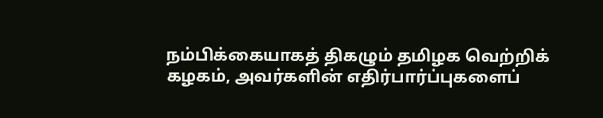நம்பிக்கையாகத் திகழும் தமிழக வெற்றிக் கழகம், அவர்களின் எதிர்பார்ப்புகளைப்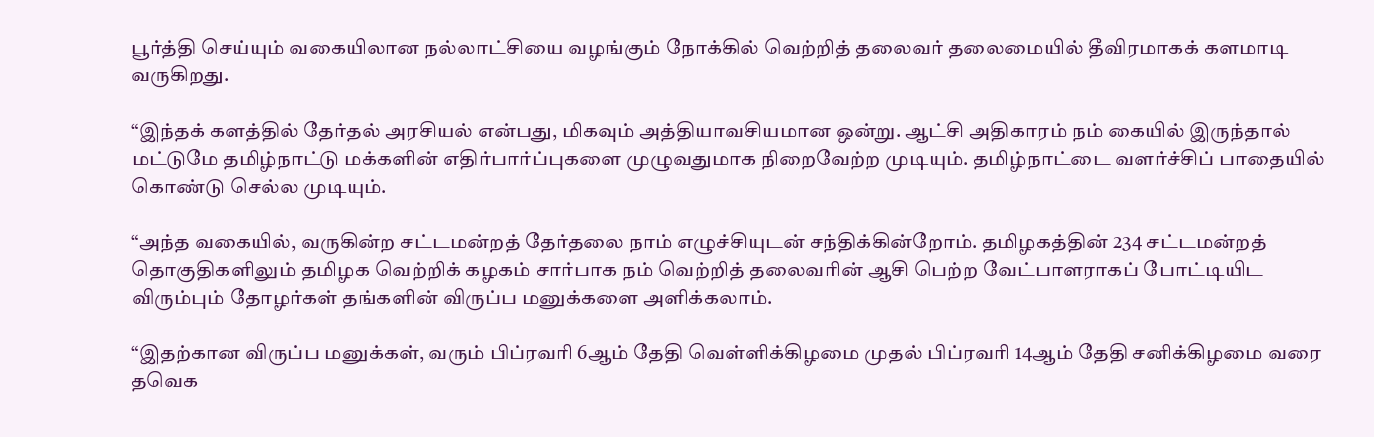பூர்த்தி செய்யும் வகையிலான நல்லாட்சியை வழங்கும் நோக்கில் வெற்றித் தலைவர் தலைமையில் தீவிரமாகக் களமாடி வருகிறது.

“இந்தக் களத்தில் தேர்தல் அரசியல் என்பது, மிகவும் அத்தியாவசியமான ஒன்று. ஆட்சி அதிகாரம் நம் கையில் இருந்தால் மட்டுமே தமிழ்நாட்டு மக்களின் எதிர்பார்ப்புகளை முழுவதுமாக நிறைவேற்ற முடியும். தமிழ்நாட்டை வளர்ச்சிப் பாதையில் கொண்டு செல்ல முடியும்.

“அந்த வகையில், வருகின்ற சட்டமன்றத் தேர்தலை நாம் எழுச்சியுடன் சந்திக்கின்றோம். தமிழகத்தின் 234 சட்டமன்றத் தொகுதிகளிலும் தமிழக வெற்றிக் கழகம் சார்பாக நம் வெற்றித் தலைவரின் ஆசி பெற்ற வேட்பாளராகப் போட்டியிட விரும்பும் தோழர்கள் தங்களின் விருப்ப மனுக்களை அளிக்கலாம்.

“இதற்கான விருப்ப மனுக்கள், வரும் பிப்ரவரி 6ஆம் தேதி வெள்ளிக்கிழமை முதல் பிப்ரவரி 14ஆம் தேதி சனிக்கிழமை வரை தவெக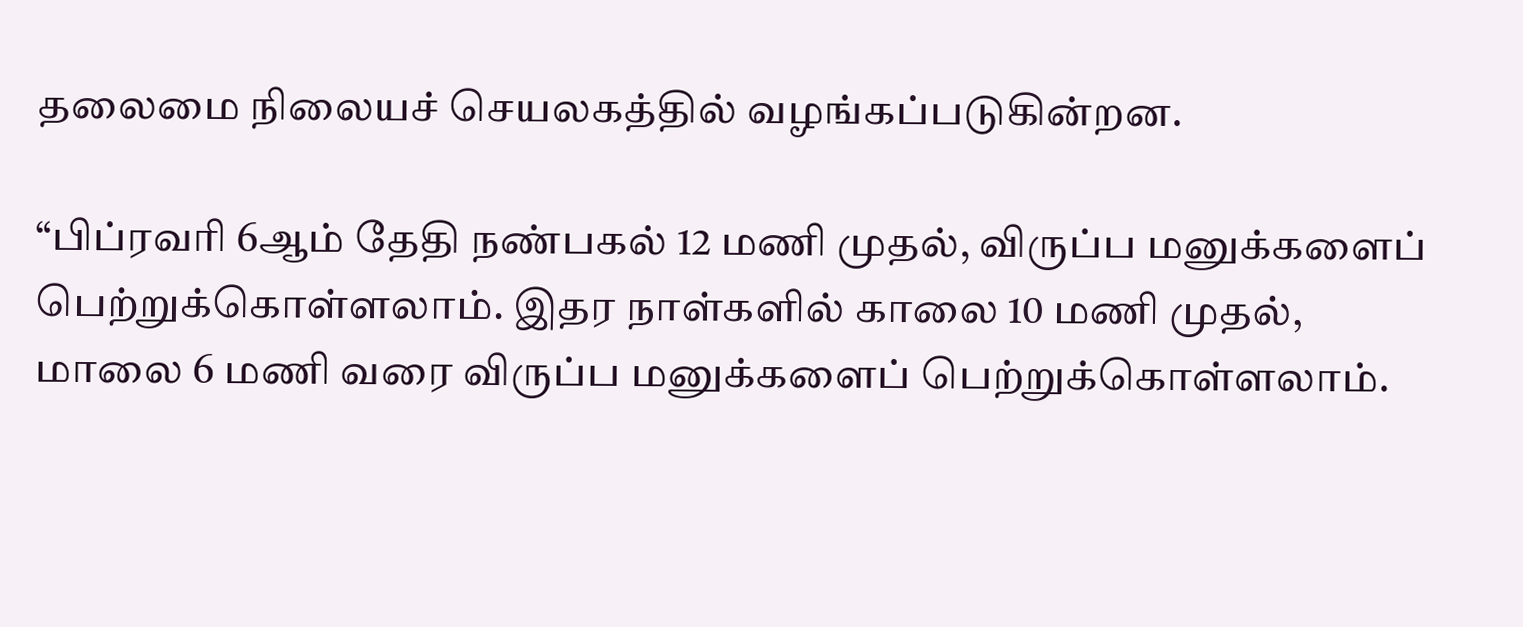தலைமை நிலையச் செயலகத்தில் வழங்கப்படுகின்றன.

“பிப்ரவரி 6ஆம் தேதி நண்பகல் 12 மணி முதல், விருப்ப மனுக்களைப் பெற்றுக்கொள்ளலாம். இதர நாள்களில் காலை 10 மணி முதல், மாலை 6 மணி வரை விருப்ப மனுக்களைப் பெற்றுக்கொள்ளலாம்.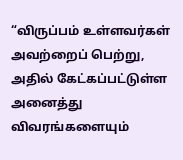“விருப்பம் உள்ளவர்கள் அவற்றைப் பெற்று, அதில் கேட்கப்பட்டுள்ள அனைத்து விவரங்களையும்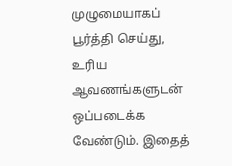முழுமையாகப் பூர்த்தி செய்து, உரிய ஆவணங்களுடன் ஒப்படைக்க வேண்டும். இதைத்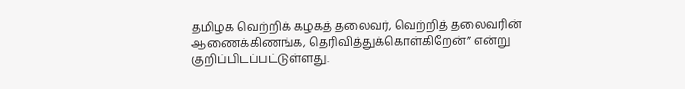தமிழக வெற்றிக் கழகத் தலைவர், வெற்றித் தலைவரின் ஆணைக்கிணங்க, தெரிவித்துக்கொள்கிறேன்” என்று குறிப்பிடப்பட்டுள்ளது.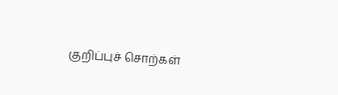குறிப்புச் சொற்கள்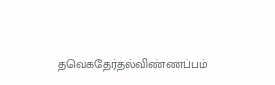தவெகதேர்தல்விண்ணப்பம்